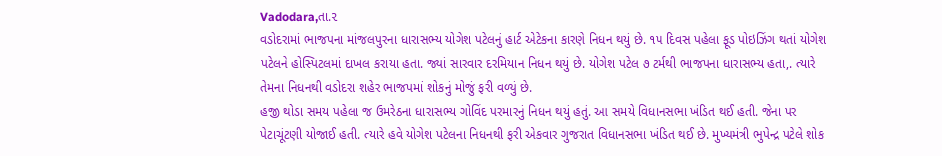Vadodara,તા.૨
વડોદરામાં ભાજપના માંજલપુરના ધારાસભ્ય યોગેશ પટેલનું હાર્ટ એટેકના કારણે નિધન થયું છે. ૧૫ દિવસ પહેલા ફૂડ પોઇઝિંગ થતાં યોગેશ પટેલને હોસ્પિટલમાં દાખલ કરાયા હતા. જ્યાં સારવાર દરમિયાન નિધન થયું છે. યોગેશ પટેલ ૭ ટર્મથી ભાજપના ધારાસભ્ય હતા,. ત્યારે તેમના નિધનથી વડોદરા શહેર ભાજપમાં શોકનું મોજું ફરી વળ્યું છે.
હજી થોડા સમય પહેલા જ ઉમરેઠના ધારાસભ્ય ગોવિંદ પરમારનું નિધન થયું હતું. આ સમયે વિધાનસભા ખંડિત થઈ હતી. જેના પર પેટાચૂંટણી યોજાઈ હતી. ત્યારે હવે યોગેશ પટેલના નિધનથી ફરી એકવાર ગુજરાત વિધાનસભા ખંડિત થઈ છે. મુખ્યમંત્રી ભુપેન્દ્ર પટેલે શોક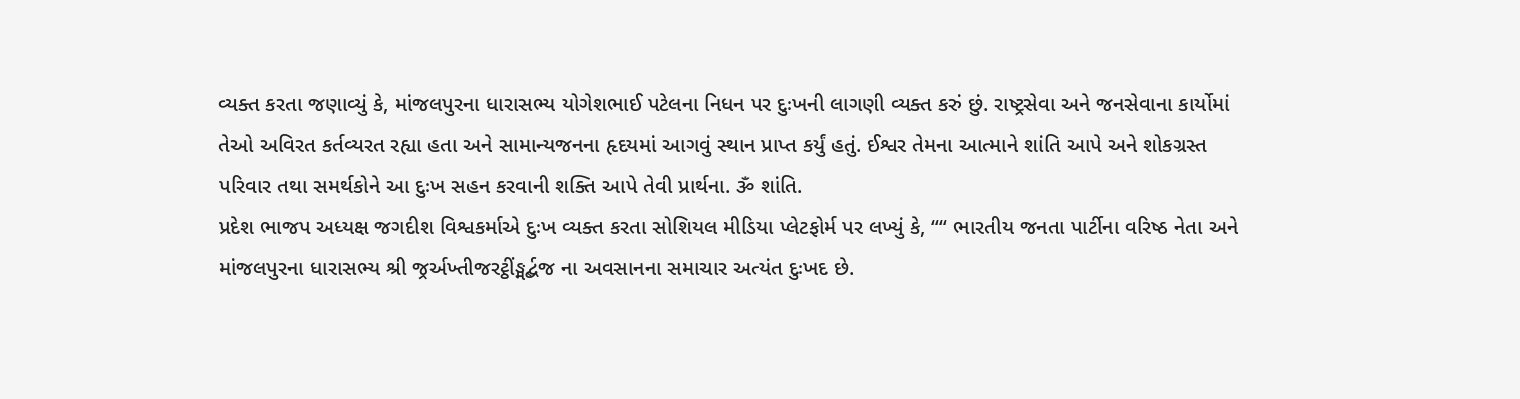વ્યક્ત કરતા જણાવ્યું કે, માંજલપુરના ધારાસભ્ય યોગેશભાઈ પટેલના નિધન પર દુઃખની લાગણી વ્યક્ત કરું છું. રાષ્ટ્રસેવા અને જનસેવાના કાર્યોમાં તેઓ અવિરત કર્તવ્યરત રહ્યા હતા અને સામાન્યજનના હૃદયમાં આગવું સ્થાન પ્રાપ્ત કર્યું હતું. ઈશ્વર તેમના આત્માને શાંતિ આપે અને શોકગ્રસ્ત પરિવાર તથા સમર્થકોને આ દુઃખ સહન કરવાની શક્તિ આપે તેવી પ્રાર્થના. ૐ શાંતિ.
પ્રદેશ ભાજપ અધ્યક્ષ જગદીશ વિશ્વકર્માએ દુઃખ વ્યક્ત કરતા સોશિયલ મીડિયા પ્લેટફોર્મ પર લખ્યું કે, ““ ભારતીય જનતા પાર્ટીના વરિષ્ઠ નેતા અને માંજલપુરના ધારાસભ્ય શ્રી જ્રર્અખ્તીજરટ્ઠીંઙ્મર્દ્બજ ના અવસાનના સમાચાર અત્યંત દુઃખદ છે.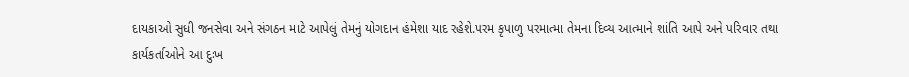દાયકાઓ સુધી જનસેવા અને સંગઠન માટે આપેલું તેમનું યોગદાન હંમેશા યાદ રહેશે.પરમ કૃપાળુ પરમાત્મા તેમના દિવ્ય આત્માને શાંતિ આપે અને પરિવાર તથા કાર્યકર્તાઓને આ દુઃખ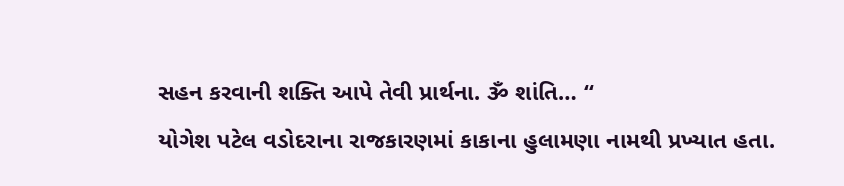સહન કરવાની શક્તિ આપે તેવી પ્રાર્થના. ૐ શાંતિ… “
યોગેશ પટેલ વડોદરાના રાજકારણમાં કાકાના હુલામણા નામથી પ્રખ્યાત હતા.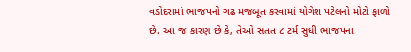વડોદરામાં ભાજપનો ગઢ મજબૂત કરવામાં યોગેશ પટેલનો મોટો ફાળો છે. આ જ કારણ છે કે, તેઓ સતત ૮ ટર્મ સુધી ભાજપના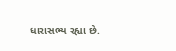ધારાસભ્ય રહ્યા છે.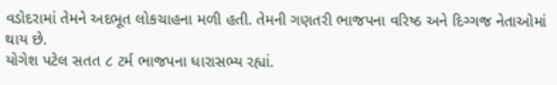વડોદરામાં તેમને અદભૂત લોકચાહના મળી હતી. તેમની ગણતરી ભાજપના વરિષ્ઠ અને દિગ્ગજ નેતાઓમાં થાય છે.
યોગેશ પટેલ સતત ૮ ટર્મ ભાજપના ધારાસભ્ય રહ્યાં.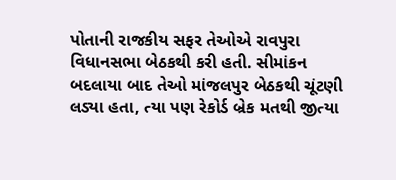પોતાની રાજકીય સફર તેઓએ રાવપુરા વિધાનસભા બેઠકથી કરી હતી. સીમાંકન બદલાયા બાદ તેઓ માંજલપુર બેઠકથી ચૂંટણી લડ્યા હતા, ત્યા પણ રેકોર્ડ બ્રેક મતથી જીત્યા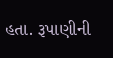હતા. રૂપાણીની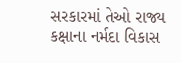સરકારમાં તેઓ રાજ્ય કક્ષાના નર્મદા વિકાસ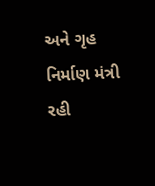અને ગૃહ નિર્માણ મંત્રી રહી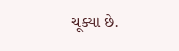ચૂક્યા છે.